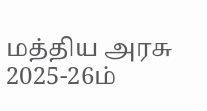மத்திய அரசு 2025-26ம்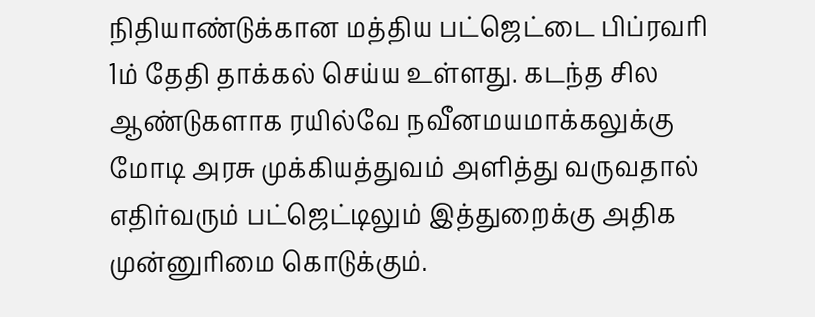நிதியாண்டுக்கான மத்திய பட்ஜெட்டை பிப்ரவரி 1ம் தேதி தாக்கல் செய்ய உள்ளது. கடந்த சில ஆண்டுகளாக ரயில்வே நவீனமயமாக்கலுக்கு மோடி அரசு முக்கியத்துவம் அளித்து வருவதால் எதிர்வரும் பட்ஜெட்டிலும் இத்துறைக்கு அதிக முன்னுரிமை கொடுக்கும்.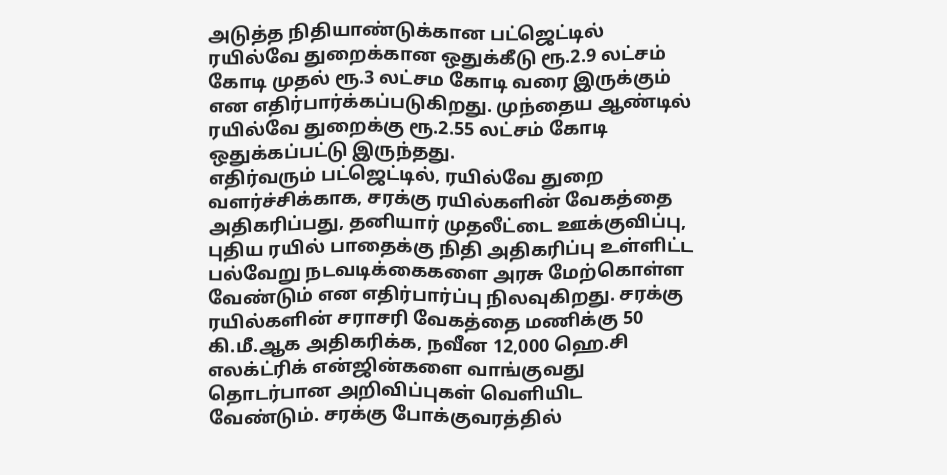அடுத்த நிதியாண்டுக்கான பட்ஜெட்டில் ரயில்வே துறைக்கான ஒதுக்கீடு ரூ.2.9 லட்சம் கோடி முதல் ரூ.3 லட்சம கோடி வரை இருக்கும் என எதிர்பார்க்கப்படுகிறது. முந்தைய ஆண்டில் ரயில்வே துறைக்கு ரூ.2.55 லட்சம் கோடி ஒதுக்கப்பட்டு இருந்தது.
எதிர்வரும் பட்ஜெட்டில், ரயில்வே துறை வளர்ச்சிக்காக, சரக்கு ரயில்களின் வேகத்தை அதிகரிப்பது, தனியார் முதலீட்டை ஊக்குவிப்பு, புதிய ரயில் பாதைக்கு நிதி அதிகரிப்பு உள்ளிட்ட பல்வேறு நடவடிக்கைகளை அரசு மேற்கொள்ள வேண்டும் என எதிர்பார்ப்பு நிலவுகிறது. சரக்கு ரயில்களின் சராசரி வேகத்தை மணிக்கு 50 கி.மீ.ஆக அதிகரிக்க, நவீன 12,000 ஹெ.சி எலக்ட்ரிக் என்ஜின்களை வாங்குவது தொடர்பான அறிவிப்புகள் வெளியிட வேண்டும். சரக்கு போக்குவரத்தில்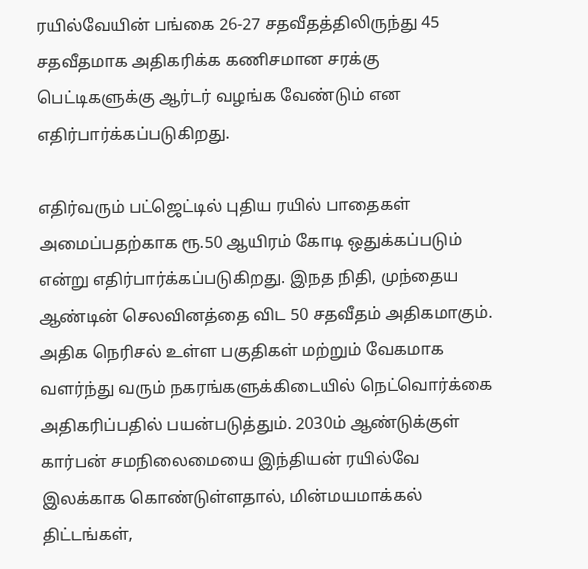ரயில்வேயின் பங்கை 26-27 சதவீதத்திலிருந்து 45 சதவீதமாக அதிகரிக்க கணிசமான சரக்கு பெட்டிகளுக்கு ஆர்டர் வழங்க வேண்டும் என எதிர்பார்க்கப்படுகிறது.

எதிர்வரும் பட்ஜெட்டில் புதிய ரயில் பாதைகள் அமைப்பதற்காக ரூ.50 ஆயிரம் கோடி ஒதுக்கப்படும் என்று எதிர்பார்க்கப்படுகிறது. இநத நிதி, முந்தைய ஆண்டின் செலவினத்தை விட 50 சதவீதம் அதிகமாகும். அதிக நெரிசல் உள்ள பகுதிகள் மற்றும் வேகமாக வளர்ந்து வரும் நகரங்களுக்கிடையில் நெட்வொர்க்கை அதிகரிப்பதில் பயன்படுத்தும். 2030ம் ஆண்டுக்குள் கார்பன் சமநிலைமையை இந்தியன் ரயில்வே இலக்காக கொண்டுள்ளதால், மின்மயமாக்கல் திட்டங்கள்,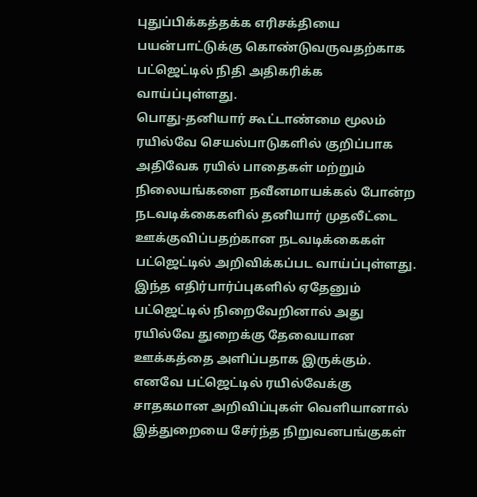புதுப்பிக்கத்தக்க எரிசக்தியை பயன்பாட்டுக்கு கொண்டுவருவதற்காக பட்ஜெட்டில் நிதி அதிகரிக்க வாய்ப்புள்ளது.
பொது-தனியார் கூட்டாண்மை மூலம் ரயில்வே செயல்பாடுகளில் குறிப்பாக அதிவேக ரயில் பாதைகள் மற்றும் நிலையங்களை நவீனமாயக்கல் போன்ற நடவடிக்கைகளில் தனியார் முதலீட்டை ஊக்குவிப்பதற்கான நடவடிக்கைகள் பட்ஜெட்டில் அறிவிக்கப்பட வாய்ப்புள்ளது. இந்த எதிர்பார்ப்புகளில் ஏதேனும் பட்ஜெட்டில் நிறைவேறினால் அது ரயில்வே துறைக்கு தேவையான ஊக்கத்தை அளிப்பதாக இருக்கும். எனவே பட்ஜெட்டில் ரயில்வேக்கு சாதகமான அறிவிப்புகள் வெளியானால் இத்துறையை சேர்ந்த நிறுவனபங்குகள்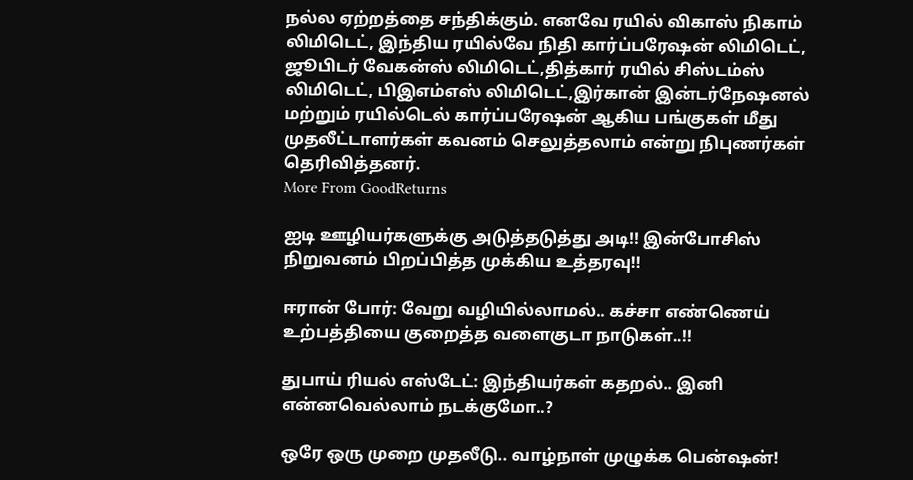நல்ல ஏற்றத்தை சந்திக்கும். எனவே ரயில் விகாஸ் நிகாம் லிமிடெட், இந்திய ரயில்வே நிதி கார்ப்பரேஷன் லிமிடெட், ஜூபிடர் வேகன்ஸ் லிமிடெட்,தித்கார் ரயில் சிஸ்டம்ஸ் லிமிடெட், பிஇஎம்எஸ் லிமிடெட்,இர்கான் இன்டர்நேஷனல் மற்றும் ரயில்டெல் கார்ப்பரேஷன் ஆகிய பங்குகள் மீது முதலீட்டாளர்கள் கவனம் செலுத்தலாம் என்று நிபுணர்கள் தெரிவித்தனர்.
More From GoodReturns

ஐடி ஊழியர்களுக்கு அடுத்தடுத்து அடி!! இன்போசிஸ் நிறுவனம் பிறப்பித்த முக்கிய உத்தரவு!!

ஈரான் போர்: வேறு வழியில்லாமல்.. கச்சா எண்ணெய் உற்பத்தியை குறைத்த வளைகுடா நாடுகள்..!!

துபாய் ரியல் எஸ்டேட்: இந்தியர்கள் கதறல்.. இனி என்னவெல்லாம் நடக்குமோ..?

ஒரே ஒரு முறை முதலீடு.. வாழ்நாள் முழுக்க பென்ஷன்!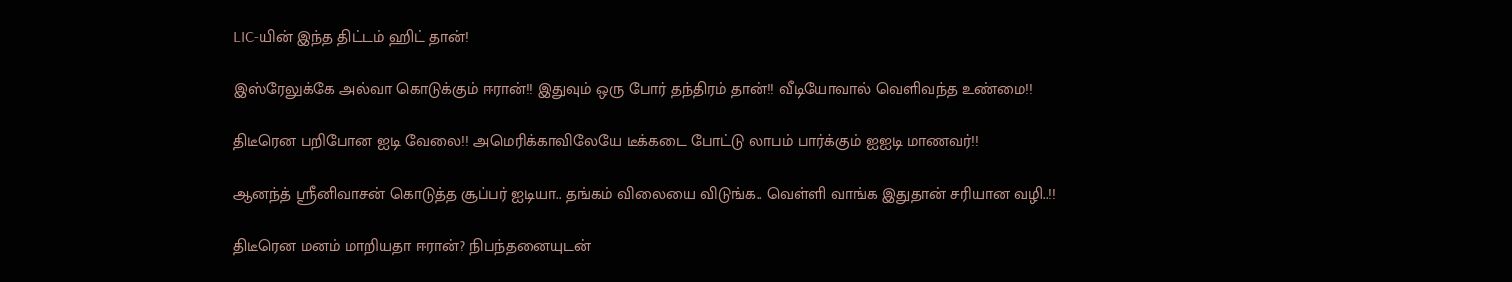LIC-யின் இந்த திட்டம் ஹிட் தான்!

இஸ்ரேலுக்கே அல்வா கொடுக்கும் ஈரான்!! இதுவும் ஒரு போர் தந்திரம் தான்!! வீடியோவால் வெளிவந்த உண்மை!!

திடீரென பறிபோன ஐடி வேலை!! அமெரிக்காவிலேயே டீக்கடை போட்டு லாபம் பார்க்கும் ஐஐடி மாணவர்!!

ஆனந்த் ஸ்ரீனிவாசன் கொடுத்த சூப்பர் ஐடியா.. தங்கம் விலையை விடுங்க.. வெள்ளி வாங்க இதுதான் சரியான வழி..!!

திடீரென மனம் மாறியதா ஈரான்? நிபந்தனையுடன்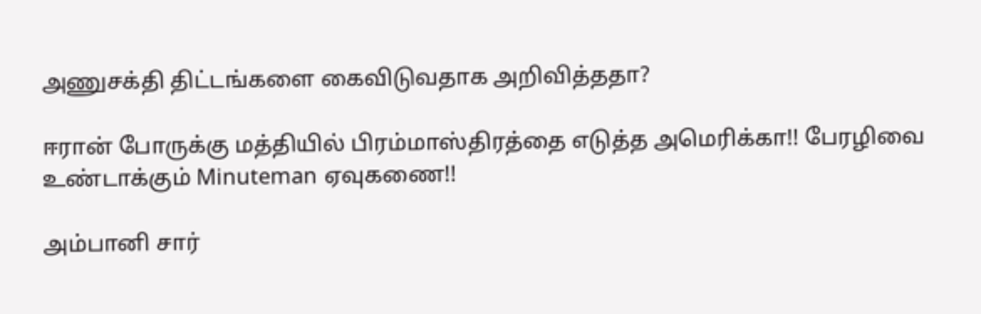அணுசக்தி திட்டங்களை கைவிடுவதாக அறிவித்ததா?

ஈரான் போருக்கு மத்தியில் பிரம்மாஸ்திரத்தை எடுத்த அமெரிக்கா!! பேரழிவை உண்டாக்கும் Minuteman ஏவுகணை!!

அம்பானி சார்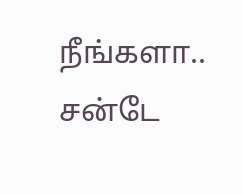நீங்களா.. சன்டே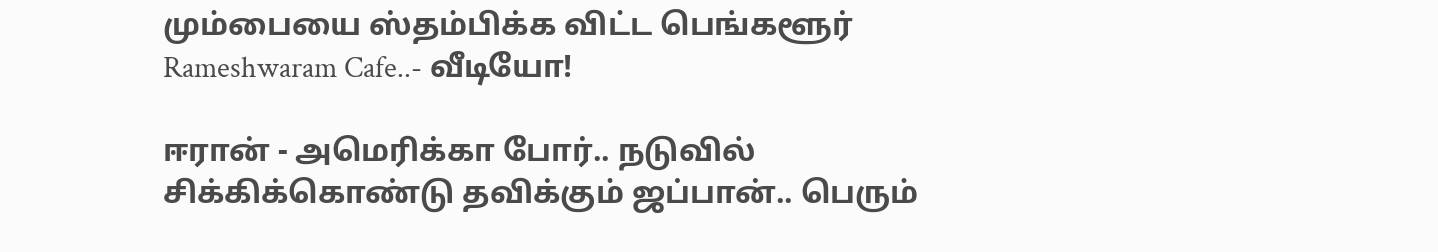மும்பையை ஸ்தம்பிக்க விட்ட பெங்களூர் Rameshwaram Cafe..- வீடியோ!

ஈரான் - அமெரிக்கா போர்.. நடுவில் சிக்கிக்கொண்டு தவிக்கும் ஜப்பான்.. பெரும்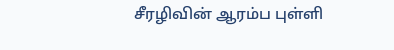சீரழிவின் ஆரம்ப புள்ளி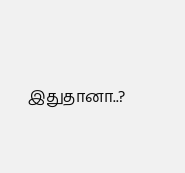இதுதானா..?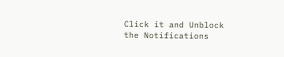Click it and Unblock the Notifications